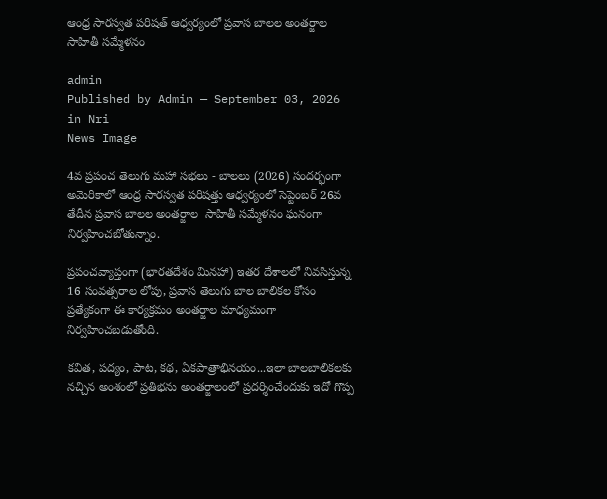ఆంధ్ర సారస్వత పరిషత్ ఆధ్వర్యంలో ప్రవాస బాలల అంతర్జాల సాహితీ సమ్మేళనం

admin
Published by Admin — September 03, 2026 in Nri
News Image

4వ ప్రపంచ తెలుగు మహా సభలు - బాలలు (2026) సందర్భంగా అమెరికాలో ఆంధ్ర సారస్వత పరిషత్తు ఆధ్వర్యంలో సెప్టెంబర్ 26వ తేదీన ప్రవాస బాలల అంతర్జాల  సాహితీ సమ్మేళనం ఘనంగా నిర్వహించబోతున్నాం.

ప్రపంచవ్యాప్తంగా (భారతదేశం మినహా) ఇతర దేశాలలో నివసిస్తున్న 16 సంవత్సరాల లోపు, ప్రవాస తెలుగు బాల బాలికల కోసం ప్రత్యేకంగా ఈ కార్యక్రమం అంతర్జాల మాధ్యమంగా నిర్వహించబడుతోంది.

కవిత, పద్యం, పాట, కథ, ఏకపాత్రాభినయం...ఇలా బాలబాలికలకు నచ్చిన అంశంలో ప్రతిభను అంతర్జాలంలో ప్రదర్శించేందుకు ఇదో గొప్ప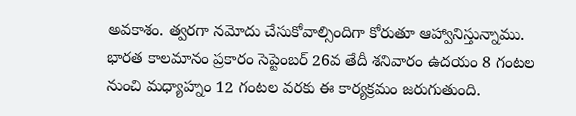అవకాశం. త్వరగా నమోదు చేసుకోవాల్సిందిగా కోరుతూ ఆహ్వానిస్తున్నాము. భారత కాలమానం ప్రకారం సెప్టెంబర్ 26వ తేదీ శనివారం ఉదయం 8 గంటల నుంచి మధ్యాహ్నం 12 గంటల వరకు ఈ కార్యక్రమం జరుగుతుంది.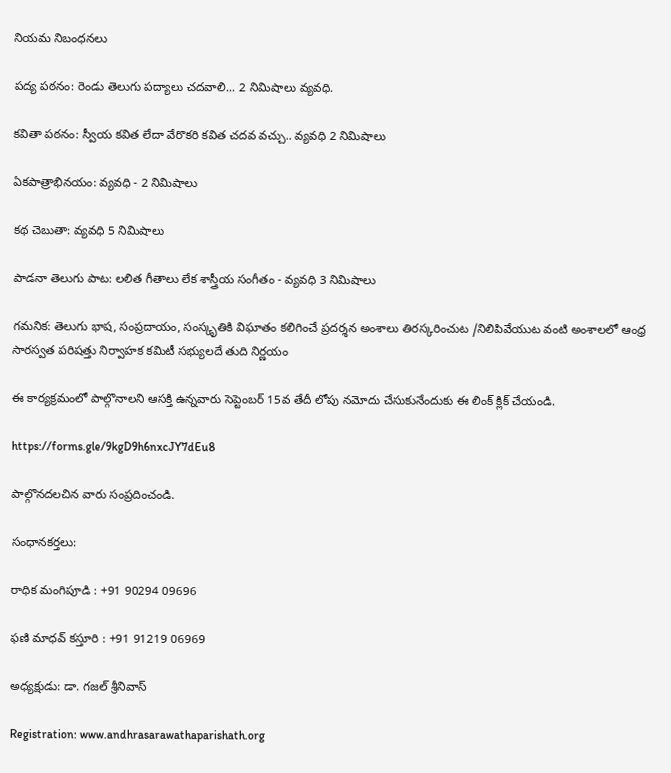నియమ నిబంధనలు

పద్య పఠనం: రెండు తెలుగు పద్యాలు చదవాలి... 2 నిమిషాలు వ్యవధి.

కవితా పఠనం: స్వీయ కవిత లేదా వేరొకరి కవిత చదవ వచ్చు.. వ్యవధి 2 నిమిషాలు

ఏకపాత్రాభినయం: వ్యవధి - 2 నిమిషాలు

కథ చెబుతా: వ్యవధి 5 నిమిషాలు

పాడనా తెలుగు పాట: లలిత గీతాలు లేక శాస్త్రీయ సంగీతం - వ్యవధి 3 నిమిషాలు

గమనిక: తెలుగు భాష, సంప్రదాయం, సంస్కృతికి విఘాతం కలిగించే ప్రదర్శన అంశాలు తిరస్కరించుట /నిలిపివేయుట వంటి అంశాలలో ఆంధ్ర సారస్వత పరిషత్తు నిర్వాహక కమిటీ సభ్యులదే తుది నిర్ణయం

ఈ కార్యక్రమంలో పాల్గొనాలని ఆసక్తి ఉన్నవారు సెప్టెంబర్ 15వ తేదీ లోపు నమోదు చేసుకునేందుకు ఈ లింక్ క్లిక్ చేయండి.

https://forms.gle/9kgD9h6nxcJY7dEu8

పాల్గొనదలచిన వారు సంప్రదించండి.

సంధానకర్తలు:

రాధిక మంగిపూడి : +91 90294 09696

ఫణి మాధవ్ కస్తూరి : +91 91219 06969

అధ్యక్షుడు: డా. గజల్ శ్రీనివాస్

Registration: www.andhrasarawathaparishath.org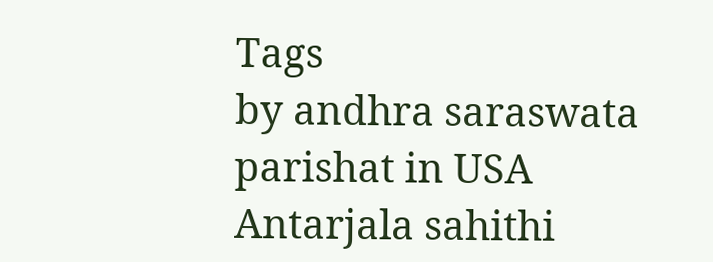Tags
by andhra saraswata parishat in USA Antarjala sahithi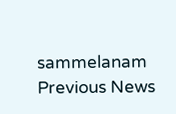sammelanam
Previous News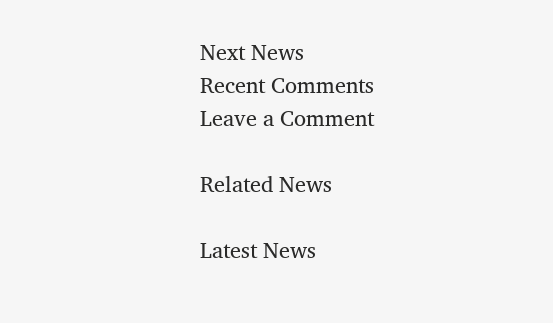Next News
Recent Comments
Leave a Comment

Related News

Latest News